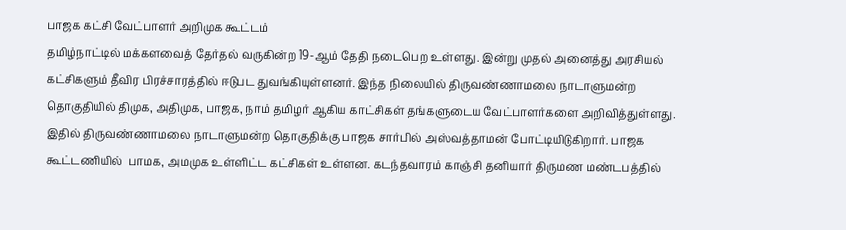பாஜக கட்சி வேட்பாளர் அறிமுக கூட்டம்
தமிழ்நாட்டில் மக்களவைத் தேர்தல் வருகின்ற 19-ஆம் தேதி நடைபெற உள்ளது. இன்று முதல் அனைத்து அரசியல் கட்சிகளும் தீவிர பிரச்சாரத்தில் ஈடுபட துவங்கியுள்ளனர். இந்த நிலையில் திருவண்ணாமலை நாடாளுமன்ற தொகுதியில் திமுக, அதிமுக, பாஜக, நாம் தமிழர் ஆகிய காட்சிகள் தங்களுடைய வேட்பாளர்களை அறிவித்துள்ளது. இதில் திருவண்ணாமலை நாடாளுமன்ற தொகுதிக்கு பாஜக சார்பில் அஸ்வத்தாமன் போட்டியிடுகிறார். பாஜக கூட்டணியில்  பாமக, அமமுக உள்ளிட்ட கட்சிகள் உள்ளன. கடந்தவாரம் காஞ்சி தனியார் திருமண மண்டபத்தில்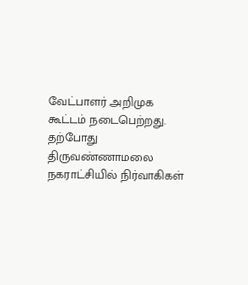வேட்பாளர் அறிமுக கூட்டம் நடைபெற்றது. தற்போது திருவண்ணாமலை நகராட்சியில் நிர்வாகிகள்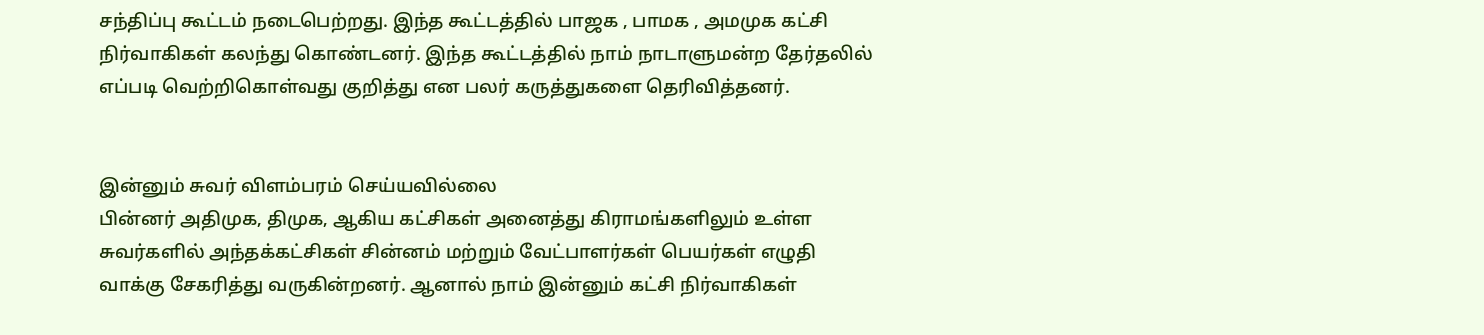சந்திப்பு கூட்டம் நடைபெற்றது. இந்த கூட்டத்தில் பாஜக , பாமக , அமமுக கட்சி நிர்வாகிகள் கலந்து கொண்டனர். இந்த கூட்டத்தில் நாம் நாடாளுமன்ற தேர்தலில் எப்படி வெற்றிகொள்வது குறித்து என பலர் கருத்துகளை தெரிவித்தனர்.


இன்னும் சுவர் விளம்பரம் செய்யவில்லை
பின்னர் அதிமுக, திமுக, ஆகிய கட்சிகள் அனைத்து கிராமங்களிலும் உள்ள சுவர்களில் அந்தக்கட்சிகள் சின்னம் மற்றும் வேட்பாளர்கள் பெயர்கள் எழுதி வாக்கு சேகரித்து வருகின்றனர். ஆனால் நாம் இன்னும் கட்சி நிர்வாகிகள்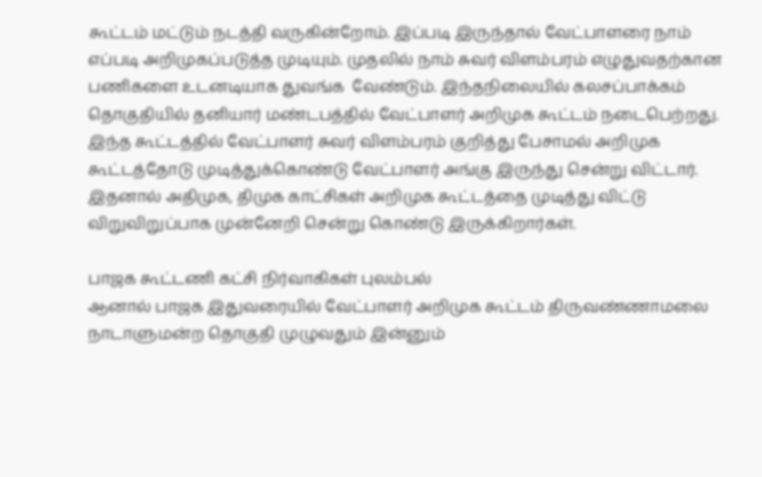கூட்டம் மட்டும் நடத்தி வருகின்றோம். இப்படி இருந்தால் வேட்பாளரை நாம் எப்படி அறிமுகப்படுத்த முடியும். முதலில் நாம் சுவர் விளம்பரம் எழுதுவதற்கான பணிகளை உடனடியாக துவங்க  வேண்டும். இந்தநிலையில் கலசப்பாக்கம் தொகுதியில் தனியார் மண்டபத்தில் வேட்பாளர் அறிமுக கூட்டம் நடைபெற்றது. இந்த கூட்டத்தில் வேட்பாளர் சுவர் விளம்பரம் குறித்து பேசாமல் அறிமுக கூட்டத்தோடு முடித்துக்கொண்டு வேட்பாளர் அங்கு இருந்து சென்று விட்டார். இதனால் அதிமுக, திமுக காட்சிகள் அறிமுக கூட்டத்தை முடித்து விட்டு விறுவிறுப்பாக முன்னேறி சென்று கொண்டு இருக்கிறார்கள்.

பாஜக கூட்டணி கட்சி நிர்வாகிகள் புலம்பல்
ஆனால் பாஜக இதுவரையில் வேட்பாளர் அறிமுக கூட்டம் திருவண்ணாமலை நாடாளுமன்ற தொகுதி முழுவதும் இன்னும்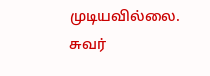முடியவில்லை. சுவர்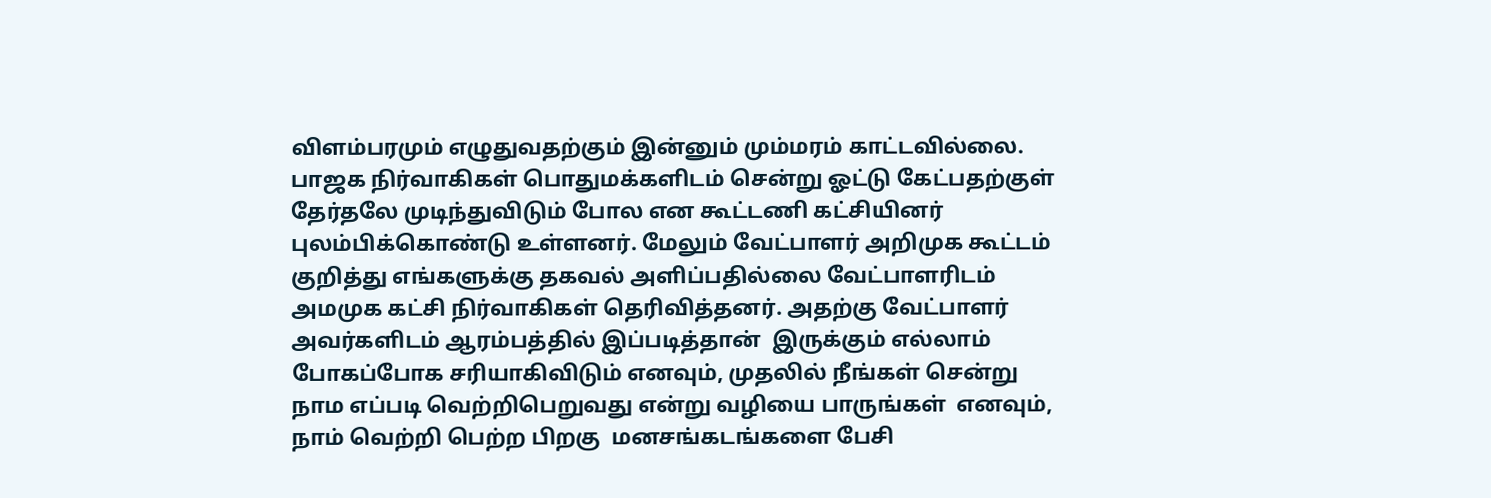விளம்பரமும் எழுதுவதற்கும் இன்னும் மும்மரம் காட்டவில்லை. பாஜக நிர்வாகிகள் பொதுமக்களிடம் சென்று ஓட்டு கேட்பதற்குள் தேர்தலே முடிந்துவிடும் போல என கூட்டணி கட்சியினர் புலம்பிக்கொண்டு உள்ளனர். மேலும் வேட்பாளர் அறிமுக கூட்டம் குறித்து எங்களுக்கு தகவல் அளிப்பதில்லை வேட்பாளரிடம் அமமுக கட்சி நிர்வாகிகள் தெரிவித்தனர். அதற்கு வேட்பாளர் அவர்களிடம் ஆரம்பத்தில் இப்படித்தான்  இருக்கும் எல்லாம் போகப்போக சரியாகிவிடும் எனவும், முதலில் நீங்கள் சென்று நாம எப்படி வெற்றிபெறுவது என்று வழியை பாருங்கள்  எனவும், நாம் வெற்றி பெற்ற பிறகு  மனசங்கடங்களை பேசி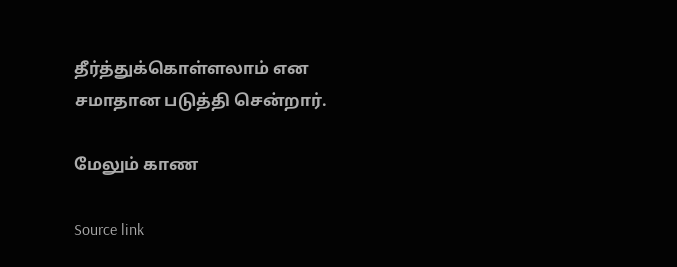தீர்த்துக்கொள்ளலாம் என சமாதான படுத்தி சென்றார்.

மேலும் காண

Source link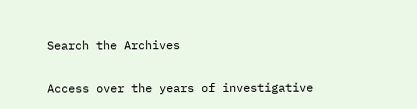Search the Archives

Access over the years of investigative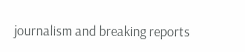journalism and breaking reports